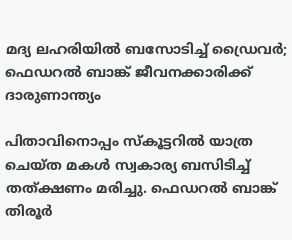മദ്യ ലഹരിയിൽ ബസോടിച്ച് ഡ്രൈവർ; ഫെഡറൽ ബാങ്ക് ജീവനക്കാരിക്ക് ദാരുണാന്ത്യം

പിതാവിനൊപ്പം സ്കൂട്ടറിൽ യാത്ര ചെയ്ത മകൾ സ്വകാര്യ ബസിടിച്ച് തത്ക്ഷണം മരിച്ചു. ഫെഡറൽ ബാങ്ക് തിരൂർ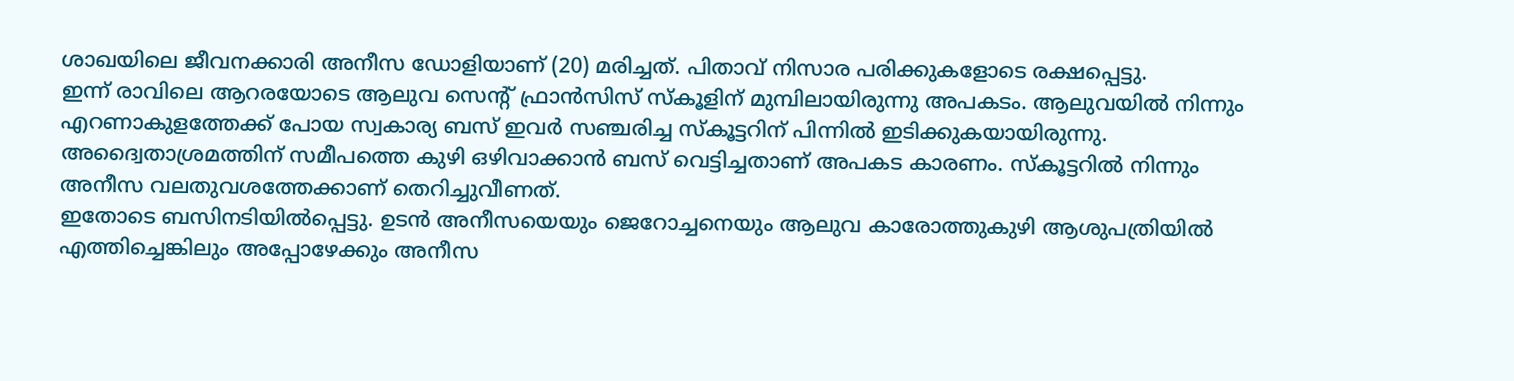ശാഖയിലെ ജീവനക്കാരി അനീസ ഡോളിയാണ് (20) മരിച്ചത്. പിതാവ് നിസാര പരിക്കുകളോടെ രക്ഷപ്പെട്ടു.
ഇന്ന് രാവിലെ ആറരയോടെ ആലുവ സെന്റ് ഫ്രാൻസിസ് സ്കൂളിന് മുമ്പിലായിരുന്നു അപകടം. ആലുവയിൽ നിന്നും എറണാകുളത്തേക്ക് പോയ സ്വകാര്യ ബസ് ഇവർ സഞ്ചരിച്ച സ്കൂട്ടറിന് പിന്നിൽ ഇടിക്കുകയായിരുന്നു. അദ്വൈതാശ്രമത്തിന് സമീപത്തെ കുഴി ഒഴിവാക്കാൻ ബസ് വെട്ടിച്ചതാണ് അപകട കാരണം. സ്കൂട്ടറിൽ നിന്നും അനീസ വലതുവശത്തേക്കാണ് തെറിച്ചുവീണത്.
ഇതോടെ ബസിനടിയിൽപ്പെട്ടു. ഉടൻ അനീസയെയും ജെറോച്ചനെയും ആലുവ കാരോത്തുകുഴി ആശുപത്രിയിൽ എത്തിച്ചെങ്കിലും അപ്പോഴേക്കും അനീസ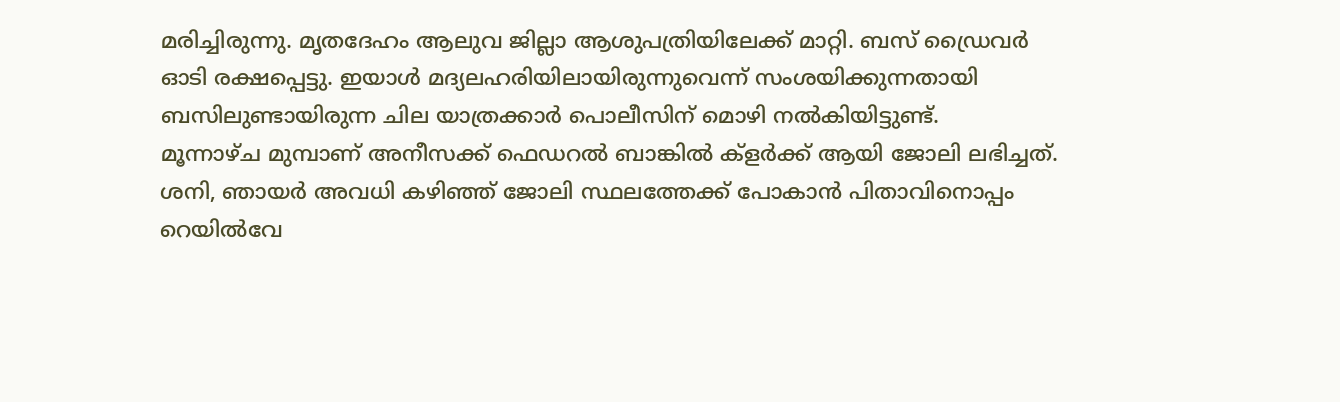മരിച്ചിരുന്നു. മൃതദേഹം ആലുവ ജില്ലാ ആശുപത്രിയിലേക്ക് മാറ്റി. ബസ് ഡ്രൈവർ ഓടി രക്ഷപ്പെട്ടു. ഇയാൾ മദ്യലഹരിയിലായിരുന്നുവെന്ന് സംശയിക്കുന്നതായി ബസിലുണ്ടായിരുന്ന ചില യാത്രക്കാർ പൊലീസിന് മൊഴി നൽകിയിട്ടുണ്ട്.
മൂന്നാഴ്ച മുമ്പാണ് അനീസക്ക് ഫെഡറൽ ബാങ്കിൽ ക്ളർക്ക് ആയി ജോലി ലഭിച്ചത്. ശനി, ഞായർ അവധി കഴിഞ്ഞ് ജോലി സ്ഥലത്തേക്ക് പോകാൻ പിതാവിനൊപ്പം റെയിൽവേ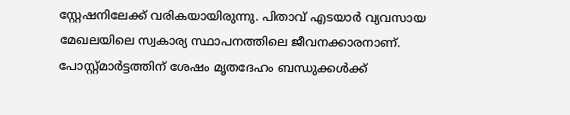സ്റ്റേഷനിലേക്ക് വരികയായിരുന്നു. പിതാവ് എടയാർ വ്യവസായ മേഖലയിലെ സ്വകാര്യ സ്ഥാപനത്തിലെ ജീവനക്കാരനാണ്. പോസ്റ്റ്മാർട്ടത്തിന് ശേഷം മൃതദേഹം ബന്ധുക്കൾക്ക്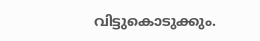വിട്ടുകൊടുക്കും.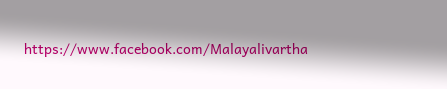https://www.facebook.com/Malayalivartha